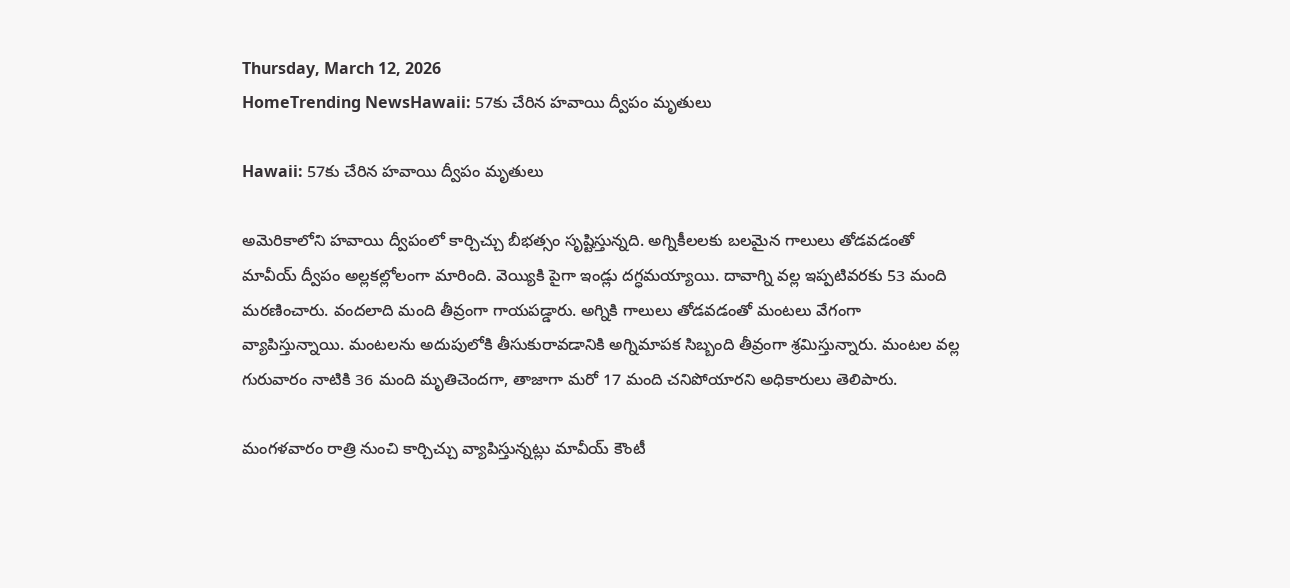Thursday, March 12, 2026
HomeTrending NewsHawaii: 57కు చేరిన హవాయి ద్వీపం మృతులు

Hawaii: 57కు చేరిన హవాయి ద్వీపం మృతులు

అమెరికాలోని హవాయి ద్వీపంలో కార్చిచ్చు బీభత్సం సృష్టిస్తున్నది. అగ్నికీలలకు బలమైన గాలులు తోడవడంతో మావీయ్‌ ద్వీపం అల్లకల్లోలంగా మారింది. వెయ్యికి పైగా ఇండ్లు దగ్ధమయ్యాయి. దావాగ్ని వల్ల ఇప్పటివరకు 53 మంది మరణించారు. వందలాది మంది తీవ్రంగా గాయపడ్డారు. అగ్నికి గాలులు తోడవడంతో మంటలు వేగంగా వ్యాపిస్తున్నాయి. మంటలను అదుపులోకి తీసుకురావడానికి అగ్నిమాపక సిబ్బంది తీవ్రంగా శ్రమిస్తున్నారు. మంటల వల్ల గురువారం నాటికి 36 మంది మృతిచెందగా, తాజాగా మరో 17 మంది చనిపోయారని అధికారులు తెలిపారు.

మంగళవారం రాత్రి నుంచి కార్చిచ్చు వ్యాపిస్తున్నట్లు మావీయ్‌ కౌంటీ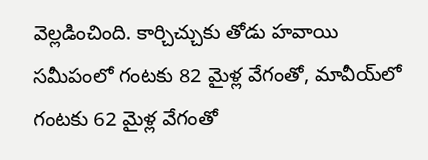వెల్లడించింది. కార్చిచ్చుకు తోడు హవాయి సమీపంలో గంటకు 82 మైళ్ల వేగంతో, మావీయ్‌లో గంటకు 62 మైళ్ల వేగంతో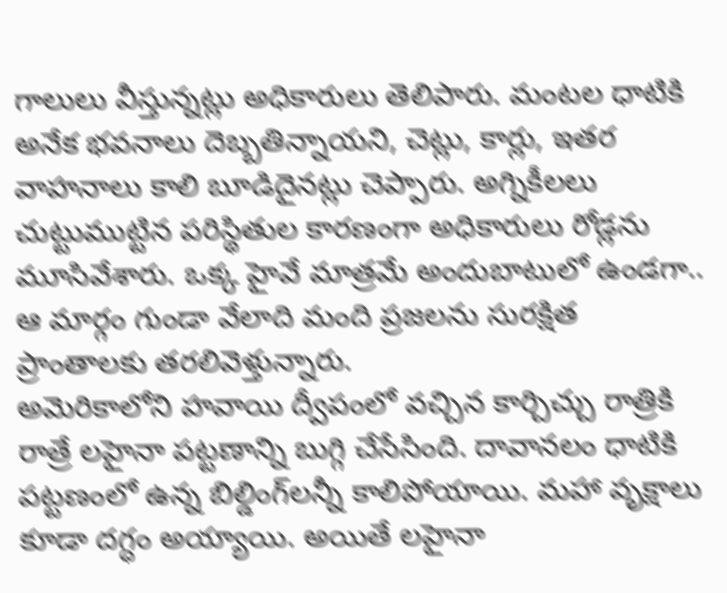గాలులు వీస్తున్నట్లు అధికారులు తెలిపారు. మంటల ధాటికి అనేక భవనాలు దెబ్బతిన్నాయని, చెట్లు, కార్లు, ఇతర వాహనాలు కాలి బూడిదైనట్లు చెప్పారు. అగ్నికీలలు చుట్టుముట్టిన పరిస్థితుల కారణంగా అధికారులు రోడ్లను మూసివేశారు. ఒక్క హైవే మాత్రమే అందుబాటులో ఉండగా.. ఆ మార్గం గుండా వేలాది మంది ప్రజలను సురక్షిత ప్రాంతాలకు తరలివెళ్తున్నారు.
అమెరికాలోని హ‌వాయి ద్వీపంలో వ‌చ్చిన కార్చిచ్చు రాత్రికి రాత్రే ల‌హైనా ప‌ట్ట‌ణాన్ని బుగ్గి చేసేసింది. దావాన‌లం ధాటికి ప‌ట్ట‌ణంలో ఉన్న బిల్డింగ్‌ల‌న్నీ కాలిపోయాయి. మ‌హా వృక్షాలు కూడా ద‌గ్ధం అయ్యాయి. అయితే ల‌హైనా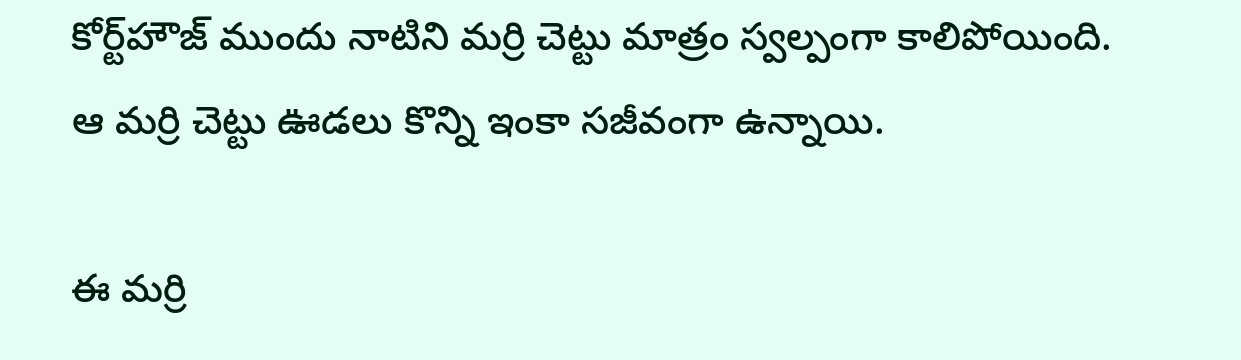కోర్ట్‌హౌజ్ ముందు నాటిని మ‌ర్రి చెట్టు మాత్రం స్వ‌ల్పంగా కాలిపోయింది. ఆ మ‌ర్రి చెట్టు ఊడ‌లు కొన్ని ఇంకా స‌జీవంగా ఉన్నాయి.

ఈ మ‌ర్రి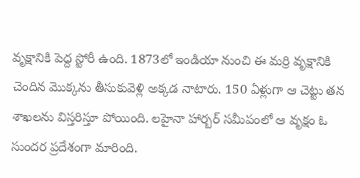వృక్షానికి పెద్ద స్టోరీ ఉంది. 1873లో ఇండియా నుంచి ఈ మ‌ర్రి వృక్షానికి చెందిన మొక్క‌ను తీసుకువెళ్లి అక్క‌డ నాటారు. 150 ఏళ్లుగా ఆ చెట్టు త‌న శాఖ‌ల‌ను విస్త‌రిస్తూ పోయింది. ల‌హైనా హార్బ‌ర్ స‌మీపంలో ఆ వృక్షం ఓ సుంద‌ర ప్ర‌దేశంగా మారింది.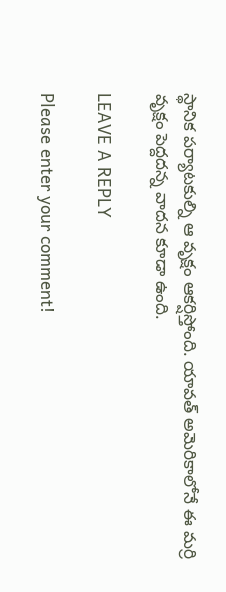స్థానిక ప‌ర్యాట‌కుల్ని ఆ వృక్షం ఆక‌ర్షిస్తోంది. యావ‌త్ అమెరికాలోనే ఈ మ‌ర్రి వృక్షం పెద్ద‌ద‌న్న వాద‌న కూడా ఉంది.

LEAVE A REPLY

Please enter your comment!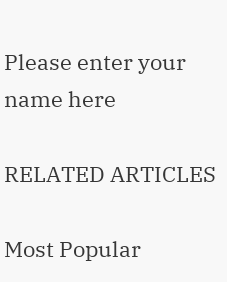Please enter your name here

RELATED ARTICLES

Most Popular